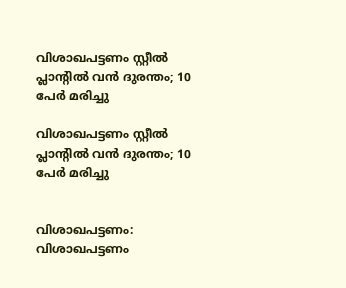വിശാഖപട്ടണം സ്റ്റീല്‍ പ്ലാന്റില്‍ വന്‍ ദുരന്തം; 10 പേര്‍ മരിച്ചു

വിശാഖപട്ടണം സ്റ്റീല്‍ പ്ലാന്റില്‍ വന്‍ ദുരന്തം; 10 പേര്‍ മരിച്ചു


വിശാഖപട്ടണം: വിശാഖപട്ടണം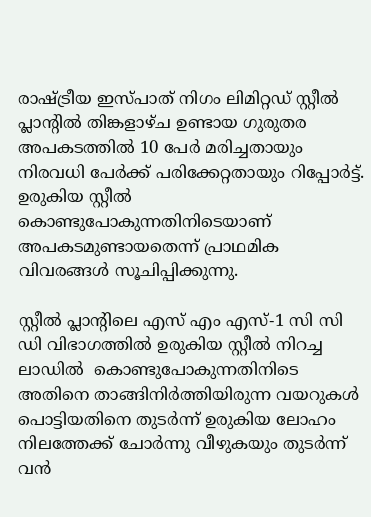രാഷ്ട്രീയ ഇസ്പാത് നിഗം ലിമിറ്റഡ് സ്റ്റീല്‍ പ്ലാന്റില്‍ തിങ്കളാഴ്ച ഉണ്ടായ ഗുരുതര അപകടത്തില്‍ 10 പേര്‍ മരിച്ചതായും നിരവധി പേര്‍ക്ക് പരിക്കേറ്റതായും റിപ്പോര്‍ട്ട്. ഉരുകിയ സ്റ്റീല്‍ കൊണ്ടുപോകുന്നതിനിടെയാണ് അപകടമുണ്ടായതെന്ന് പ്രാഥമിക വിവരങ്ങള്‍ സൂചിപ്പിക്കുന്നു.

സ്റ്റീല്‍ പ്ലാന്റിലെ എസ് എം എസ്-1 സി സി ഡി വിഭാഗത്തില്‍ ഉരുകിയ സ്റ്റീല്‍ നിറച്ച ലാഡില്‍  കൊണ്ടുപോകുന്നതിനിടെ അതിനെ താങ്ങിനിര്‍ത്തിയിരുന്ന വയറുകള്‍ പൊട്ടിയതിനെ തുടര്‍ന്ന് ഉരുകിയ ലോഹം നിലത്തേക്ക് ചോര്‍ന്നു വീഴുകയും തുടര്‍ന്ന് വന്‍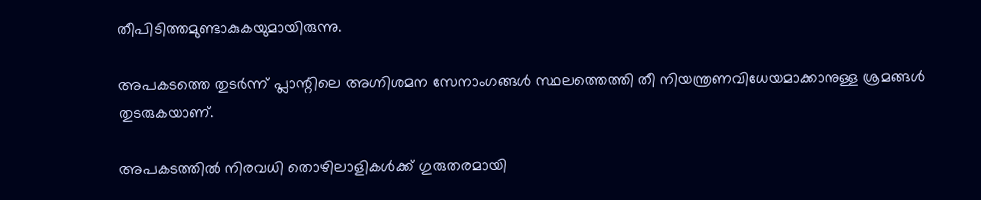തീപിടിത്തമുണ്ടാകുകയുമായിരുന്നു.

അപകടത്തെ തുടര്‍ന്ന് പ്ലാന്റിലെ അഗ്നിശമന സേനാംഗങ്ങള്‍ സ്ഥലത്തെത്തി തീ നിയന്ത്രണവിധേയമാക്കാനുള്ള ശ്രമങ്ങള്‍ തുടരുകയാണ്.

അപകടത്തില്‍ നിരവധി തൊഴിലാളികള്‍ക്ക് ഗുരുതരമായി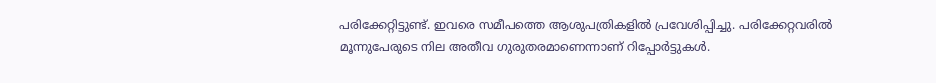പരിക്കേറ്റിട്ടുണ്ട്. ഇവരെ സമീപത്തെ ആശുപത്രികളില്‍ പ്രവേശിപ്പിച്ചു. പരിക്കേറ്റവരില്‍ മൂന്നുപേരുടെ നില അതീവ ഗുരുതരമാണെന്നാണ് റിപ്പോര്‍ട്ടുകള്‍.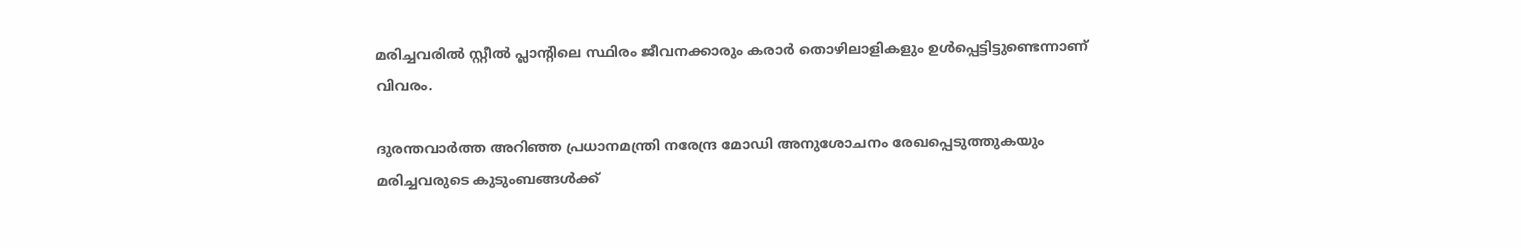മരിച്ചവരില്‍ സ്റ്റീല്‍ പ്ലാന്റിലെ സ്ഥിരം ജീവനക്കാരും കരാര്‍ തൊഴിലാളികളും ഉള്‍പ്പെട്ടിട്ടുണ്ടെന്നാണ് വിവരം.

ദുരന്തവാര്‍ത്ത അറിഞ്ഞ പ്രധാനമന്ത്രി നരേന്ദ്ര മോഡി അനുശോചനം രേഖപ്പെടുത്തുകയും മരിച്ചവരുടെ കുടുംബങ്ങള്‍ക്ക്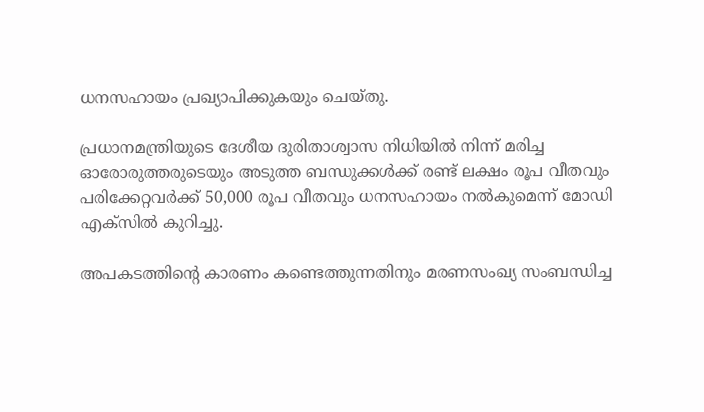ധനസഹായം പ്രഖ്യാപിക്കുകയും ചെയ്തു.

പ്രധാനമന്ത്രിയുടെ ദേശീയ ദുരിതാശ്വാസ നിധിയില്‍ നിന്ന് മരിച്ച ഓരോരുത്തരുടെയും അടുത്ത ബന്ധുക്കള്‍ക്ക് രണ്ട് ലക്ഷം രൂപ വീതവും പരിക്കേറ്റവര്‍ക്ക് 50,000 രൂപ വീതവും ധനസഹായം നല്‍കുമെന്ന് മോഡി എക്സില്‍ കുറിച്ചു.

അപകടത്തിന്റെ കാരണം കണ്ടെത്തുന്നതിനും മരണസംഖ്യ സംബന്ധിച്ച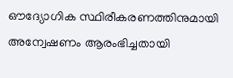ഔദ്യോഗിക സ്ഥിരീകരണത്തിനുമായി അന്വേഷണം ആരംഭിച്ചതായി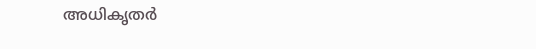അധികൃതര്‍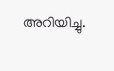അറിയിച്ചു.